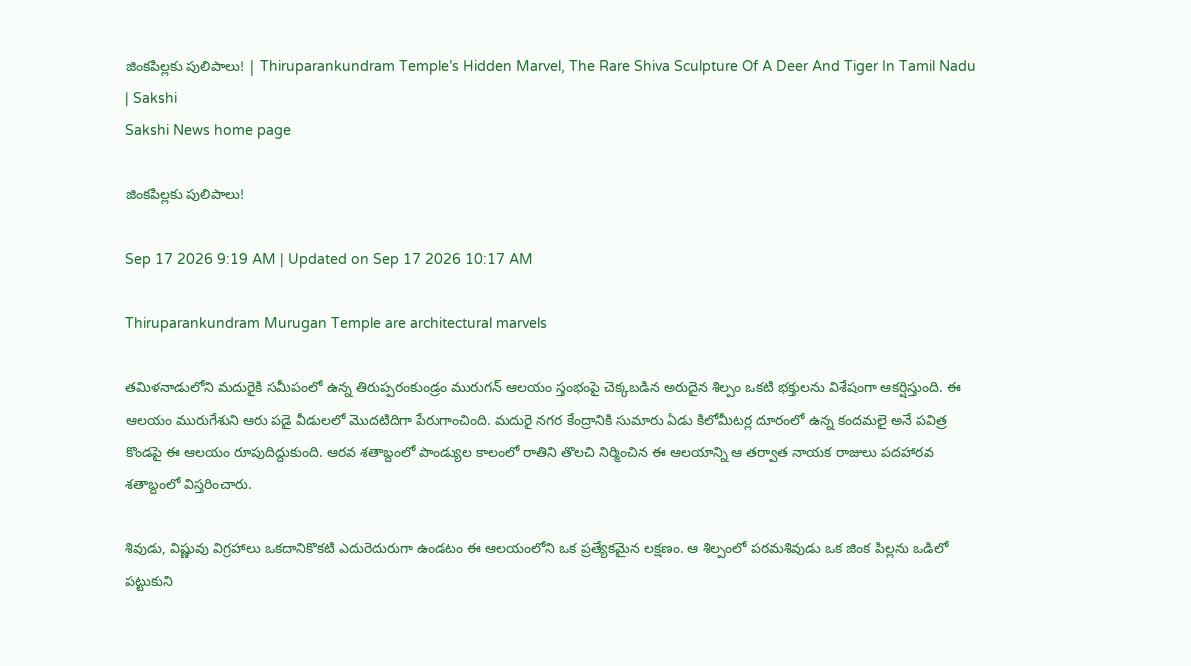జింకపిల్లకు పులిపాలు! | Thiruparankundram Temple’s Hidden Marvel, The Rare Shiva Sculpture Of A Deer And Tiger In Tamil Nadu | Sakshi
Sakshi News home page

జింకపిల్లకు పులిపాలు!

Sep 17 2026 9:19 AM | Updated on Sep 17 2026 10:17 AM

Thiruparankundram Murugan Temple are architectural marvels

తమిళనాడులోని మదురైకి సమీపంలో ఉన్న తిరుప్పరంకుండ్రం మురుగన్‌ ఆలయం స్తంభంపై చెక్కబడిన అరుదైన శిల్పం ఒకటి భక్తులను విశేషంగా ఆకర్షిస్తుంది. ఈ ఆలయం మురుగేశుని ఆరు పడై వీడులలో మొదటిదిగా పేరుగాంచింది. మదురై నగర కేంద్రానికి సుమారు ఏడు కిలోమీటర్ల దూరంలో ఉన్న కందమలై అనే పవిత్ర కొండపై ఈ ఆలయం రూపుదిద్దుకుంది. ఆరవ శతాబ్దంలో పాండ్యుల కాలంలో రాతిని తొలచి నిర్మించిన ఈ ఆలయాన్ని ఆ తర్వాత నాయక రాజులు పదహారవ శతాబ్దంలో విస్తరించారు.

శివుడు, విష్ణువు విగ్రహాలు ఒకదానికొకటి ఎదురెదురుగా ఉండటం ఈ ఆలయంలోని ఒక ప్రత్యేకమైన లక్షణం. ఆ శిల్పంలో పరమశివుడు ఒక జింక పిల్లను ఒడిలో పట్టుకుని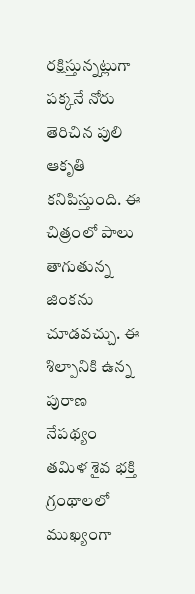రక్షిస్తున్నట్లుగా పక్కనే నోరు తెరిచిన పులి ఆకృతి కనిపిస్తుంది. ఈ చిత్రంలో పాలు తాగుతున్న జింకను చూడవచ్చు. ఈ శిల్పానికి ఉన్న పురాణ నేపథ్యం తమిళ శైవ భక్తి గ్రంథాలలో ముఖ్యంగా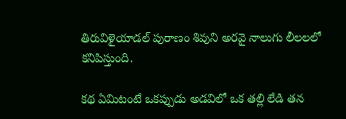తిరువిళైయాడల్‌ పురాణం శివుని అరవై నాలుగు లీలలలో కనిపిస్తుంది.

కథ ఏమిటంటే ఒకప్పుడు అడవిలో ఒక తల్లి లేడి తన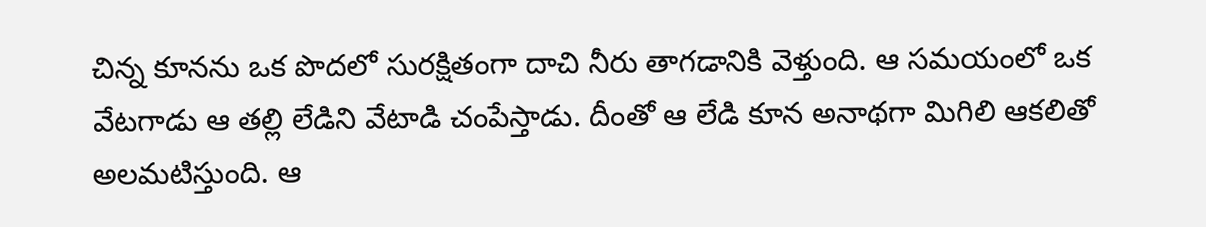చిన్న కూనను ఒక పొదలో సురక్షితంగా దాచి నీరు తాగడానికి వెళ్తుంది. ఆ సమయంలో ఒక వేటగాడు ఆ తల్లి లేడిని వేటాడి చంపేస్తాడు. దీంతో ఆ లేడి కూన అనాథగా మిగిలి ఆకలితో అలమటిస్తుంది. ఆ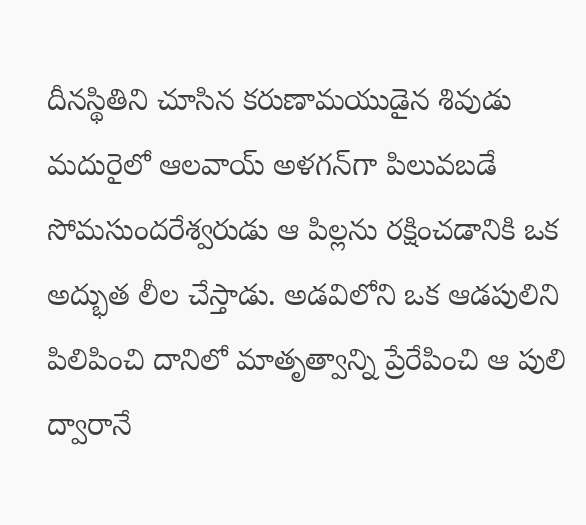దీనస్థితిని చూసిన కరుణామయుడైన శివుడు మదురైలో ఆలవాయ్‌ అళగన్‌గా పిలువబడే సోమసుందరేశ్వరుడు ఆ పిల్లను రక్షించడానికి ఒక అద్భుత లీల చేస్తాడు. అడవిలోని ఒక ఆడపులిని పిలిపించి దానిలో మాతృత్వాన్ని ప్రేరేపించి ఆ పులి ద్వారానే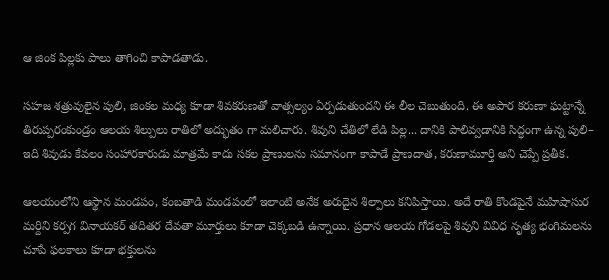ఆ జింక పిల్లకు పాలు తాగించి కాపాడతాడు.

సహజ శత్రువులైన పులి, జింకల మధ్య కూడా శివకరుణతో వాత్సల్యం ఏర్పడుతుందని ఈ లీల చెబుతుంది. ఈ అపార కరుణా ఘట్టాన్నే తిరుప్పరంకుండ్రం ఆలయ శిల్పులు రాతిలో అద్భుతం గా మలిచారు. శివుని చేతిలో లేడి పిల్ల... దానికి పాలివ్వడానికి సిద్ధంగా ఉన్న పులి– ఇది శివుడు కేవలం సంహారకారుడు మాత్రమే కాదు సకల ప్రాణులను సమానంగా కాపాడే ప్రాణదాత, కరుణామూర్తి అని చెప్పే ప్రతీక.

ఆలయంలోని ఆస్థాన మండపం, కంబతాడి మండపంలో ఇలాంటి అనేక అరుదైన శిల్పాలు కనిపిస్తాయి. అదే రాతి కొండపైనే మహిషాసుర మర్దిని కర్పగ వినాయకర్‌ తదితర దేవతా మూర్తులు కూడా చెక్కబడి ఉన్నాయి. ప్రధాన ఆలయ గోడలపై శివుని వివిధ నృత్య భంగిమలను చూపే ఫలకాలు కూడా భక్తులను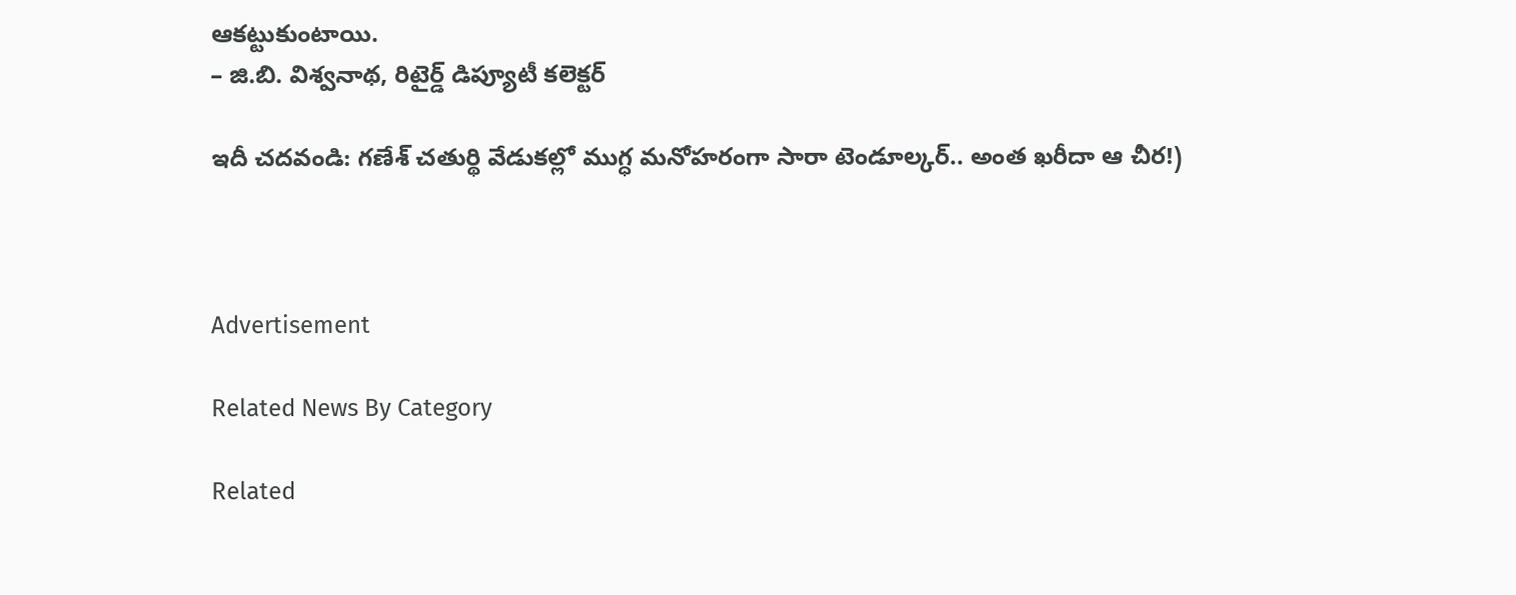ఆకట్టుకుంటాయి.
– జి.బి. విశ్వనాథ, రిటైర్డ్‌ డిప్యూటీ కలెక్టర్‌

ఇదీ చదవండి: గణేశ్‌ చతుర్థి వేడుకల్లో ముగ్ధ మనోహరంగా సారా టెండూల్కర్‌.. అంత ఖరీదా ఆ చీర!)



Advertisement

Related News By Category

Related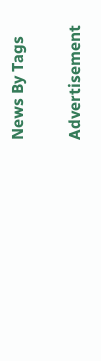News By Tags

Advertisement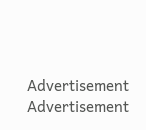Advertisement
Advertisement